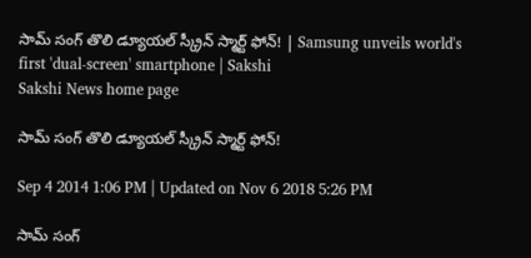సామ్ సంగ్ తొలి డ్యూయల్ స్క్రీన్ స్మార్ట్ ఫోన్! | Samsung unveils world's first 'dual-screen' smartphone | Sakshi
Sakshi News home page

సామ్ సంగ్ తొలి డ్యూయల్ స్క్రీన్ స్మార్ట్ ఫోన్!

Sep 4 2014 1:06 PM | Updated on Nov 6 2018 5:26 PM

సామ్ సంగ్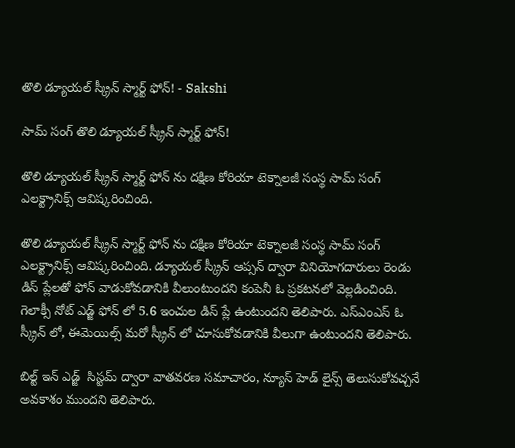తొలి డ్యూయల్ స్క్రీన్ స్మార్ట్ ఫోన్! - Sakshi

సామ్ సంగ్ తొలి డ్యూయల్ స్క్రీన్ స్మార్ట్ ఫోన్!

తొలి డ్యూయల్ స్క్రీన్ స్మార్ట్ ఫోన్ ను దక్షిణ కోరియా టెక్నాలజీ సంస్థ సామ్ సంగ్ ఎలక్ట్రానిక్స్ ఆవిష్కరించింది.

తొలి డ్యూయల్ స్క్రీన్ స్మార్ట్ ఫోన్ ను దక్షిణ కోరియా టెక్నాలజీ సంస్థ సామ్ సంగ్ ఎలక్ట్రానిక్స్ ఆవిష్కరించింది. డ్యూయల్ స్క్రీన్ ఆప్సన్ ద్వారా వినియోగదారులు రెండు డిస్ ప్లేలతో ఫోన్ వాడుకోవడానికి వీలుంటుందని కంపెనీ ఓ ప్రకటనలో వెల్లడించింది.  గెలాక్సీ నోట్ ఎడ్జ్ ఫోన్ లో 5.6 ఇంచుల డిస్ ప్లే ఉంటుందని తెలిపారు. ఎస్ఎంఎస్ ఓ స్క్రీన్ లో, ఈమెయిల్స్ మరో స్క్రీన్ లో చూసుకోవడానికి వీలుగా ఉంటుందని తెలిపారు.

బిల్ట్ ఇన్ ఎడ్జ్  సిస్టమ్ ద్వారా వాతవరణ సమాచారం, న్యూస్ హెడ్ లైన్స్ తెలుసుకోవచ్చనే అవకాశం ముందని తెలిపారు.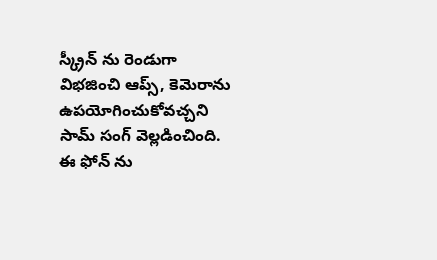స్క్రీన్ ను రెండుగా విభజించి ఆప్స్, కెమెరాను ఉపయోగించుకోవచ్చని సామ్ సంగ్ వెల్లడించింది. ఈ ఫోన్ ను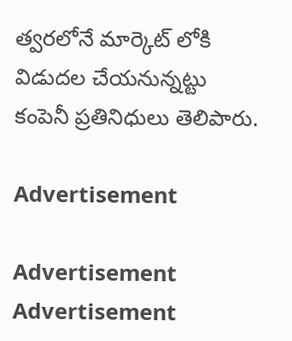త్వరలోనే మార్కెట్ లోకి విడుదల చేయనున్నట్టు కంపెనీ ప్రతినిధులు తెలిపారు.

Advertisement

Advertisement
Advertisement